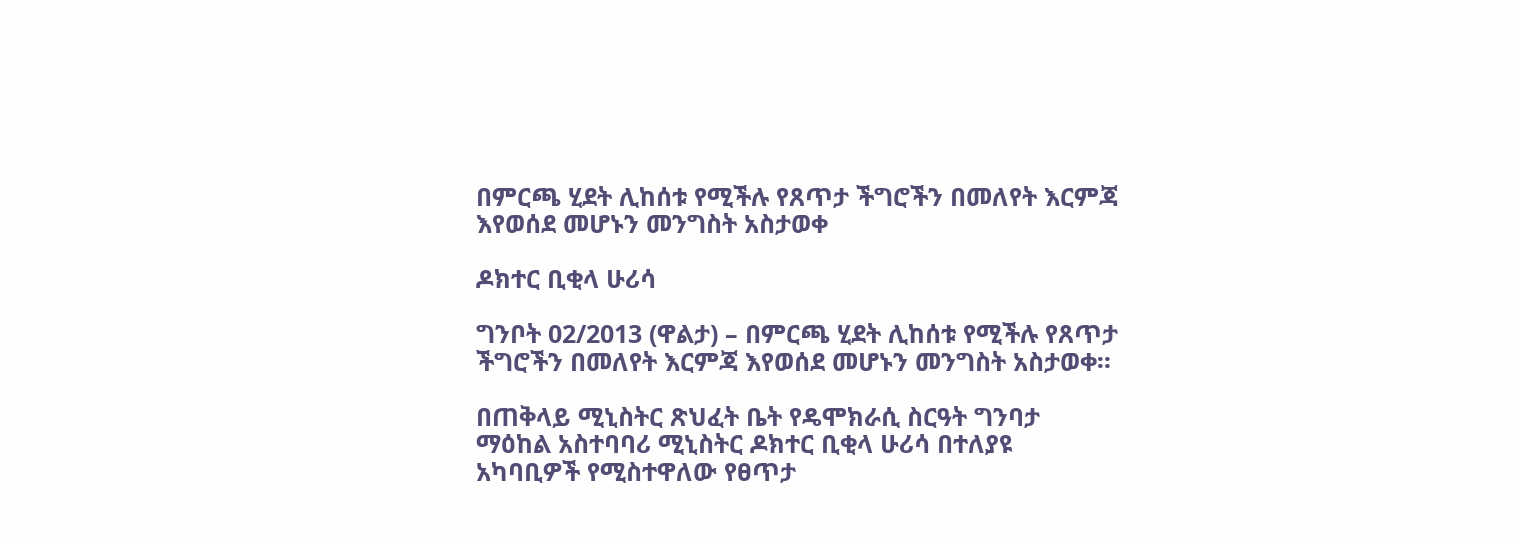በምርጫ ሂደት ሊከሰቱ የሚችሉ የጸጥታ ችግሮችን በመለየት እርምጃ እየወሰደ መሆኑን መንግስት አስታወቀ

ዶክተር ቢቂላ ሁሪሳ

ግንቦት 02/2013 (ዋልታ) – በምርጫ ሂደት ሊከሰቱ የሚችሉ የጸጥታ ችግሮችን በመለየት እርምጃ እየወሰደ መሆኑን መንግስት አስታወቀ።

በጠቅላይ ሚኒስትር ጽህፈት ቤት የዴሞክራሲ ስርዓት ግንባታ ማዕከል አስተባባሪ ሚኒስትር ዶክተር ቢቂላ ሁሪሳ በተለያዩ አካባቢዎች የሚስተዋለው የፀጥታ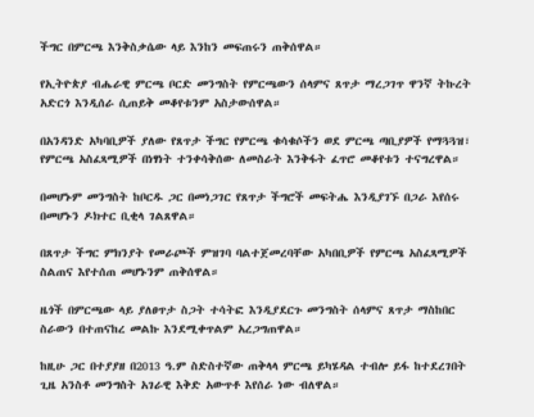ችግር በምርጫ እንቅስቃሴው ላይ እንከን መፍጠሩን ጠቅሰዋል።

የኢትዮጵያ ብሔራዊ ምርጫ ቦርድ መንግስት የምርጫውን ሰላምና ጸጥታ ማረጋገጥ ዋንኛ ትኩረት አድርጎ እንዲሰራ ሲጠይቅ መቆየቱንም አስታውሰዋል።

በአንዳንድ አካባቢዎች ያለው የጸጥታ ችግር የምርጫ ቁሳቁሶችን ወደ ምርጫ ጣቢያዎች የማጓጓዝ፣ የምርጫ አስፈጻሚዎች በነፃነት ተንቀሳቅሰው ለመስራት እንቅፋት ፈጥሮ መቆየቱን ተናግረዋል።

በመሆኑም መንግስት ከቦርዱ ጋር በመነጋገር የጸጥታ ችግሮች መፍትሔ እንዲያገኙ በጋራ እየሰሩ በመሆኑን ዶክተር ቢቂላ ገልጸዋል።

በጸጥታ ችግር ምክንያት የመራጮች ምዝገባ ባልተጀመረባቸው አካበቢዎች የምርጫ አስፈጻሚዎች ስልጠና እየተሰጠ መሆኑንም ጠቅሰዋል።

ዜጎች በምርጫው ላይ ያለፀጥታ ስጋት ተሳትፎ እንዲያደርጉ መንግስት ሰላምና ጸጥታ ማስከበር ስራውን በተጠናከረ መልኩ እንደሚቀጥልም አረጋግጠዋል።

ከዚሁ ጋር በተያያዘ በ2013 ዓ.ም ስድስተኛው ጠቅላላ ምርጫ ይካሄዳል ተብሎ ይፋ ከተደረገበት ጊዜ አንስቶ መንግስት አገራዊ እቅድ አውጥቶ እየሰራ ነው ብለዋል።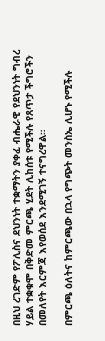በዚህ ረገድም የፖሊስና ደህንነት ተቋማትን ያቀፈ ብሔራዊ የደህንነት ግብረ ሃይል ተቋቁሞ በቅድመ ምርጫ ሂደት ሊከሰቱ የሚችሉ የጸጥታ ችግሮችን በመለየት እርምጃ እየወሰደ እንደሚገኝ ተናግረዋል።

በምርጫ ዕለትና ከምርጫው በኋላ የግጭት መንስኤ ሊሆኑ የሚችሉ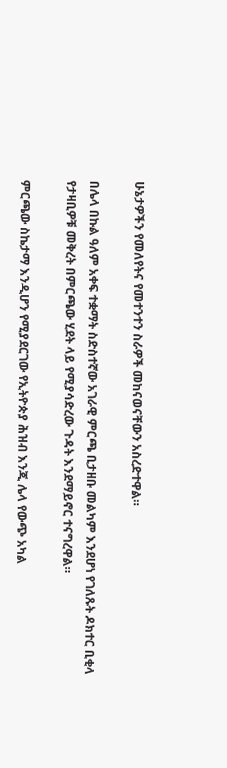ሁኔታዎችን የመለየትና የመተንተን ስራዎች መከናወናቸውን አስረድተዋል።

በሌላ በኩል ዓለም አቀፍ ተቋማት ስድስተኛው አገራዊ ምርጫ ቢታዘቡ መልካም እንደሆነ የገለጹት ዶክተር ቢቂላ የታዛቢዎቹ መቅረት በምርጫው ሂደት ላይ የሚያሳድረው ጉዳት እንደማይኖር ተናግረዋል።

ምርጫው ስኬታማ እንዲሆን የሚያደርገው የኢትዮጵያ ሕዝብ እንጂ ሌላ የውጭ አካል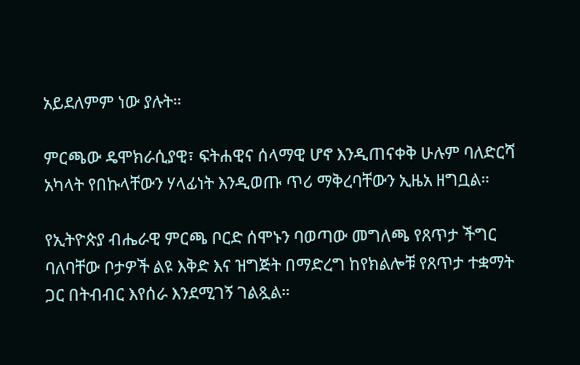አይደለምም ነው ያሉት።

ምርጫው ዴሞክራሲያዊ፣ ፍትሐዊና ሰላማዊ ሆኖ እንዲጠናቀቅ ሁሉም ባለድርሻ አካላት የበኩላቸውን ሃላፊነት እንዲወጡ ጥሪ ማቅረባቸውን ኢዜአ ዘግቧል።

የኢትዮጵያ ብሔራዊ ምርጫ ቦርድ ሰሞኑን ባወጣው መግለጫ የጸጥታ ችግር ባለባቸው ቦታዎች ልዩ እቅድ እና ዝግጅት በማድረግ ከየክልሎቹ የጸጥታ ተቋማት ጋር በትብብር እየሰራ እንደሚገኝ ገልጿል።